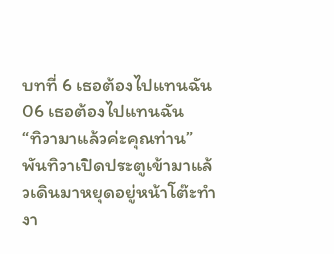บทที่ 6 เธอต้องไปแทนฉัน
06 เธอต้องไปแทนฉัน
“ทิวามาแล้วค่ะคุณท่าน”
พันทิวาเปิดประตูเข้ามาแล้วเดินมาหยุดอยู่หน้าโต๊ะทำงา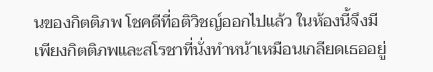นของกิตติภพ โชคดีที่อติวิชญ์ออกไปแล้ว ในห้องนี้จึงมีเพียงกิตติภพและสโรชาที่นั่งทำหน้าเหมือนเกลียดเธออยู่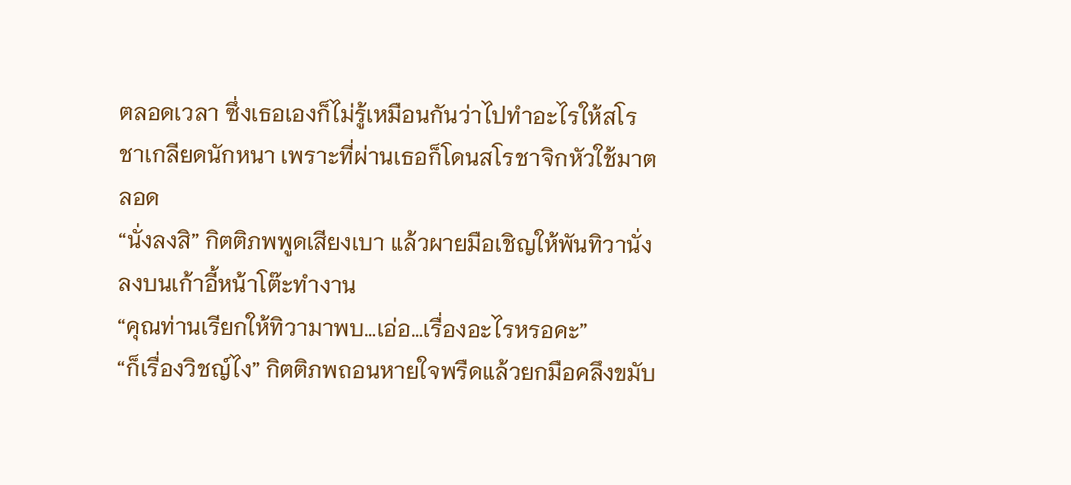ตลอดเวลา ซึ่งเธอเองก็ไม่รู้เหมือนกันว่าไปทำอะไรให้สโรชาเกลียดนักหนา เพราะที่ผ่านเธอก็โดนสโรชาจิกหัวใช้มาตลอด
“นั่งลงสิ” กิตติภพพูดเสียงเบา แล้วผายมือเชิญให้พันทิวานั่งลงบนเก้าอี้หน้าโต๊ะทำงาน
“คุณท่านเรียกให้ทิวามาพบ…เอ่อ…เรื่องอะไรหรอคะ”
“ก็เรื่องวิชญ์ไง” กิตติภพถอนหายใจพรืดแล้วยกมือคลึงขมับ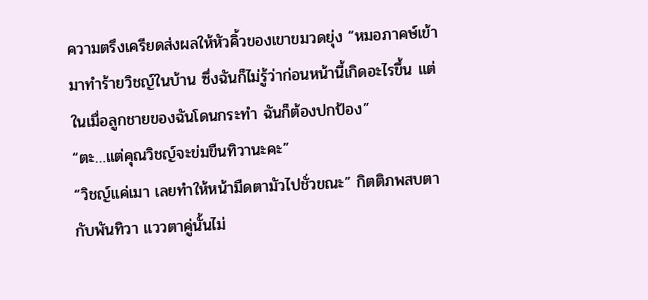ความตรึงเครียดส่งผลให้หัวคิ้วของเขาขมวดยุ่ง “หมอภาคษ์เข้ามาทำร้ายวิชญ์ในบ้าน ซึ่งฉันก็ไม่รู้ว่าก่อนหน้านี้เกิดอะไรขึ้น แต่ในเมื่อลูกชายของฉันโดนกระทำ ฉันก็ต้องปกป้อง”
“ตะ…แต่คุณวิชญ์จะข่มขืนทิวานะคะ”
“วิชญ์แค่เมา เลยทำให้หน้ามืดตามัวไปชั่วขณะ” กิตติภพสบตากับพันทิวา แววตาคู่นั้นไม่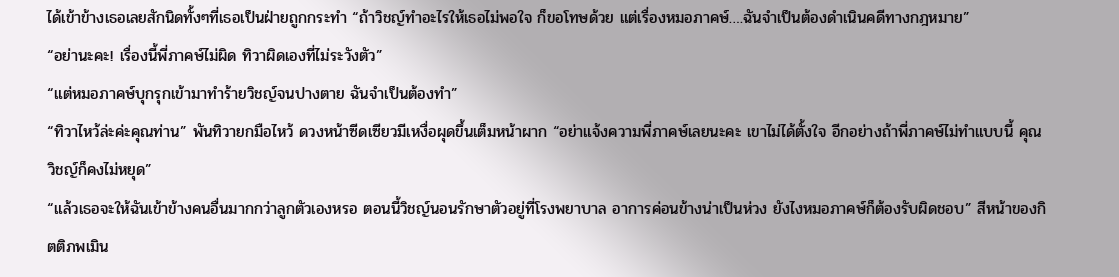ได้เข้าข้างเธอเลยสักนิดทั้งๆที่เธอเป็นฝ่ายถูกกระทำ “ถ้าวิชญ์ทำอะไรให้เธอไม่พอใจ ก็ขอโทษด้วย แต่เรื่องหมอภาคษ์….ฉันจำเป็นต้องดำเนินคดีทางกฎหมาย”
“อย่านะคะ! เรื่องนี้พี่ภาคษ์ไม่ผิด ทิวาผิดเองที่ไม่ระวังตัว”
“แต่หมอภาคษ์บุกรุกเข้ามาทำร้ายวิชญ์จนปางตาย ฉันจำเป็นต้องทำ”
“ทิวาไหว้ล่ะค่ะคุณท่าน” พันทิวายกมือไหว้ ดวงหน้าซีดเซียวมีเหงื่อผุดขึ้นเต็มหน้าผาก “อย่าแจ้งความพี่ภาคษ์เลยนะคะ เขาไม่ได้ตั้งใจ อีกอย่างถ้าพี่ภาคษ์ไม่ทำแบบนี้ คุณวิชญ์ก็คงไม่หยุด”
“แล้วเธอจะให้ฉันเข้าข้างคนอื่นมากกว่าลูกตัวเองหรอ ตอนนี้วิชญ์นอนรักษาตัวอยู่ที่โรงพยาบาล อาการค่อนข้างน่าเป็นห่วง ยังไงหมอภาคษ์ก็ต้องรับผิดชอบ” สีหน้าของกิตติภพเมิน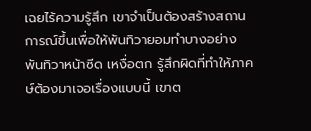เฉยไร้ความรู้สึก เขาจำเป็นต้องสร้างสถานการณ์ขึ้นเพื่อให้พันทิวายอมทำบางอย่าง
พันทิวาหน้าซีด เหงื่อตก รู้สึกผิดที่ทำให้ภาคษ์ต้องมาเจอเรื่องแบบนี้ เขาต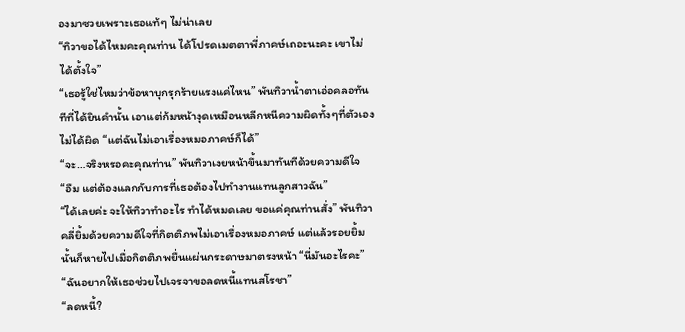องมาซวยเพราะเธอแท้ๆ ไม่น่าเลย
“ทิวาขอได้ไหมคะคุณท่าน ได้โปรดเมตตาพี่ภาคษ์เถอะนะคะ เขาไม่ได้ตั้งใจ”
“เธอรู้ใช่ไหมว่าข้อหาบุกรุกร้ายแรงแค่ไหน” พันทิวาน้ำตาเอ่อคลอทันทีที่ได้ยินคำนั้น เอาแต่ก้มหน้างุดเหมือนหลีกหนีความผิดทั้งๆที่ตัวเองไม่ได้ผิด “แต่ฉันไม่เอาเรื่องหมอภาคษ์ก็ได้”
“จะ…จริงหรอคะคุณท่าน” พันทิวาเงยหน้าขึ้นมาทันทีด้วยความดีใจ
“อืม แต่ต้องแลกกับการที่เธอต้องไปทำงานแทนลูกสาวฉัน”
“ได้เลยค่ะ จะให้ทิวาทำอะไร ทำได้หมดเลย ขอแค่คุณท่านสั่ง” พันทิวาคลี่ยิ้มด้วยความดีใจที่กิตติภพไม่เอาเรื่องหมอภาคษ์ แต่แล้วรอยยิ้มนั้นก็หายไปเมื่อกิตติภพยื่นแผ่นกระดาษมาตรงหน้า “นี่มันอะไรคะ”
“ฉันอยากให้เธอช่วยไปเจรจาขอลดหนี้แทนสโรชา”
“ลดหนี้?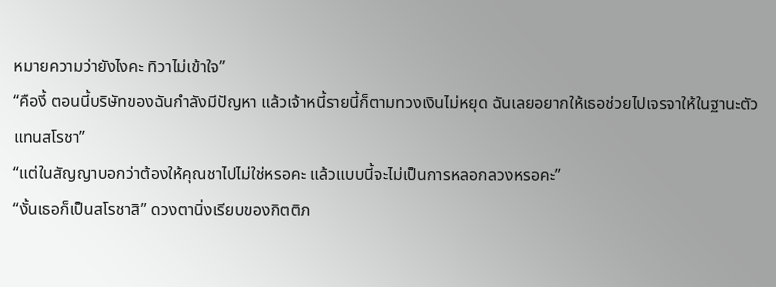หมายความว่ายังไงคะ ทิวาไม่เข้าใจ”
“คืองี้ ตอนนี้บริษัทของฉันกำลังมีปัญหา แล้วเจ้าหนี้รายนี้ก็ตามทวงเงินไม่หยุด ฉันเลยอยากให้เธอช่วยไปเจรจาให้ในฐานะตัวแทนสโรชา”
“แต่ในสัญญาบอกว่าต้องให้คุณชาไปไม่ใช่หรอคะ แล้วแบบนี้จะไม่เป็นการหลอกลวงหรอคะ”
“งั้นเธอก็เป็นสโรชาสิ” ดวงตานิ่งเรียบของกิตติภ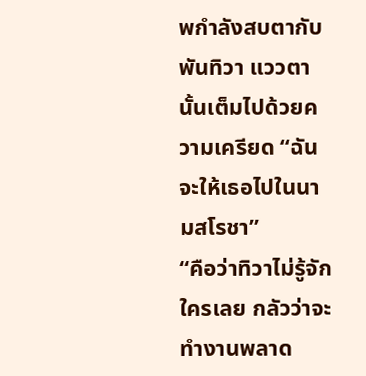พกำลังสบตากับพันทิวา แววตานั้นเต็มไปด้วยความเครียด “ฉันจะให้เธอไปในนามสโรชา”
“คือว่าทิวาไม่รู้จักใครเลย กลัวว่าจะทำงานพลาด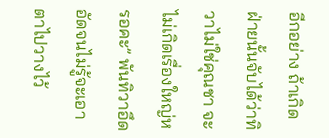อีกอย่าง ถ้าเกิดฝ่ายนั้นจับได้ว่าทิวาไม่ใช่คุณชา จะไม่เกิดเรื่องใหญ่หรอคะ” พันทิวาอึดอัดจนไม่รู้จะเอาตาไปวางไว้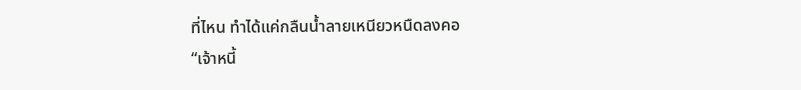ที่ไหน ทำได้แค่กลืนน้ำลายเหนียวหนืดลงคอ
“เจ้าหนี้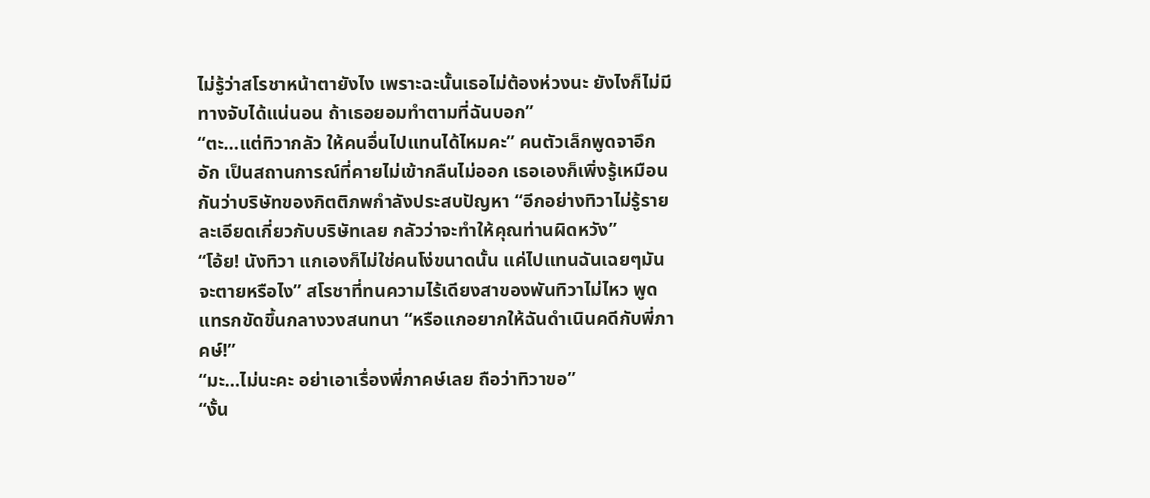ไม่รู้ว่าสโรชาหน้าตายังไง เพราะฉะนั้นเธอไม่ต้องห่วงนะ ยังไงก็ไม่มีทางจับได้แน่นอน ถ้าเธอยอมทำตามที่ฉันบอก”
“ตะ…แต่ทิวากลัว ให้คนอื่นไปแทนได้ไหมคะ” คนตัวเล็กพูดจาอึกอัก เป็นสถานการณ์ที่คายไม่เข้ากลืนไม่ออก เธอเองก็เพิ่งรู้เหมือนกันว่าบริษัทของกิตติภพกำลังประสบปัญหา “อีกอย่างทิวาไม่รู้รายละเอียดเกี่ยวกับบริษัทเลย กลัวว่าจะทำให้คุณท่านผิดหวัง”
“โอ้ย! นังทิวา แกเองก็ไม่ใช่คนโง่ขนาดนั้น แค่ไปแทนฉันเฉยๆมันจะตายหรือไง” สโรชาที่ทนความไร้เดียงสาของพันทิวาไม่ไหว พูดแทรกขัดขึ้นกลางวงสนทนา “หรือแกอยากให้ฉันดำเนินคดีกับพี่ภาคษ์!”
“มะ…ไม่นะคะ อย่าเอาเรื่องพี่ภาคษ์เลย ถือว่าทิวาขอ”
“งั้น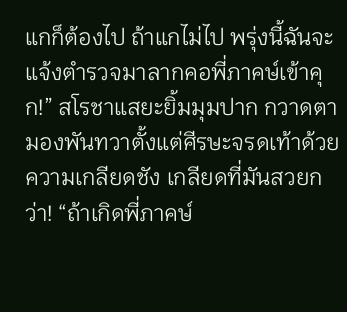แกก็ต้องไป ถ้าแกไม่ไป พรุ่งนี้ฉันจะแจ้งตำรวจมาลากคอพี่ภาคษ์เข้าคุก!” สโรชาแสยะยิ้มมุมปาก กวาดตามองพันทวาตั้งแต่ศีรษะจรดเท้าด้วยความเกลียดชัง เกลียดที่มันสวยกว่า! “ถ้าเกิดพี่ภาคษ์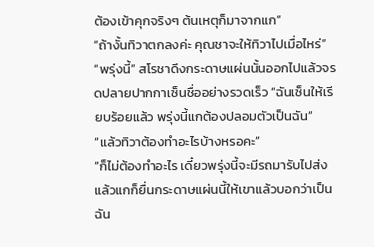ต้องเข้าคุกจริงๆ ต้นเหตุก็มาจากแก”
“ถ้างั้นทิวาตกลงค่ะ คุณชาจะให้ทิวาไปเมื่อไหร่”
“พรุ่งนี้” สโรชาดึงกระดาษแผ่นนั้นออกไปแล้วจรดปลายปากกาเซ็นชื่ออย่างรวดเร็ว “ฉันเซ็นให้เรียบร้อยแล้ว พรุ่งนี้แกต้องปลอมตัวเป็นฉัน”
“แล้วทิวาต้องทำอะไรบ้างหรอคะ”
“ก็ไม่ต้องทำอะไร เดี๋ยวพรุ่งนี้จะมีรถมารับไปส่ง แล้วแกก็ยื่นกระดาษแผ่นนี้ให้เขาแล้วบอกว่าเป็นฉัน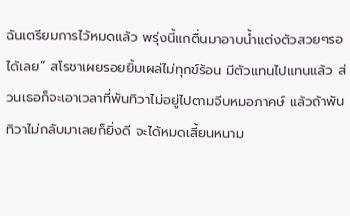ฉันเตรียมการไว้หมดแล้ว พรุ่งนี้แกตื่นมาอาบน้ำแต่งตัวสวยๆรอได้เลย” สโรชาเผยรอยยิ้มเผล่ไม่ทุกข์ร้อน มีตัวแทนไปแทนแล้ว ส่วนเธอก็จะเอาเวลาที่พันทิวาไม่อยู่ไปตามจีบหมอภาคษ์ แล้วถ้าพันทิวาไม่กลับมาเลยก็ยิ่งดี จะได้หมดเสี้ยนหนาม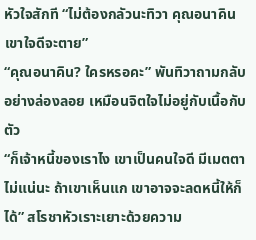หัวใจสักที “ไม่ต้องกลัวนะทิวา คุณอนาคินเขาใจดีจะตาย”
“คุณอนาคิน? ใครหรอคะ” พันทิวาถามกลับอย่างล่องลอย เหมือนจิตใจไม่อยู่กับเนื้อกับตัว
“ก็เจ้าหนี้ของเราไง เขาเป็นคนใจดี มีเมตตา ไม่แน่นะ ถ้าเขาเห็นแก เขาอาจจะลดหนี้ให้ก็ได้” สโรชาหัวเราะเยาะด้วยความ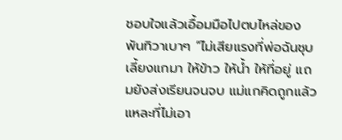ชอบใจแล้วเอื้อมมือไปตบไหล่ของพันทิวาเบาๆ “ไม่เสียแรงที่พ่อฉันชุบเลี้ยงแกมา ให้ข้าว ให้น้ำ ให้ที่อยู่ แถมยังส่งเรียนจนจบ แม่แกคิดถูกแล้วแหละที่ไม่เอา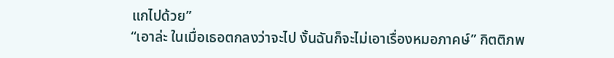แกไปด้วย”
“เอาล่ะ ในเมื่อเธอตกลงว่าจะไป งั้นฉันก็จะไม่เอาเรื่องหมอภาคษ์” กิตติภพ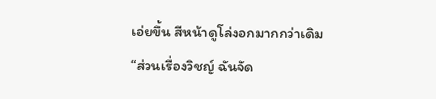เอ่ยขึ้น สีหน้าดูโล่งอกมากกว่าเดิม “ส่วนเรื่องวิชญ์ ฉันจัด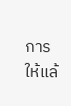การให้แล้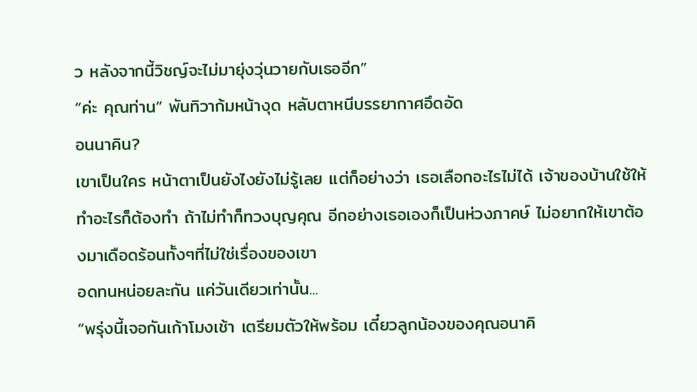ว หลังจากนี้วิชญ์จะไม่มายุ่งวุ่นวายกับเธออีก”
“ค่ะ คุณท่าน” พันทิวาก้มหน้างุด หลับตาหนีบรรยากาศอึดอัด
อนนาคิน?
เขาเป็นใคร หน้าตาเป็นยังไงยังไม่รู้เลย แต่ก็อย่างว่า เธอเลือกอะไรไม่ได้ เจ้าของบ้านใช้ให้ทำอะไรก็ต้องทำ ถ้าไม่ทำก็ทวงบุญคุณ อีกอย่างเธอเองก็เป็นห่วงภาคษ์ ไม่อยากให้เขาต้องมาเดือดร้อนทั้งๆที่ไม่ใช่เรื่องของเขา
อดทนหน่อยละกัน แค่วันเดียวเท่านั้น...
“พรุ่งนี้เจอกันเก้าโมงเช้า เตรียมตัวให้พร้อม เดี๋ยวลูกน้องของคุณอนาคิ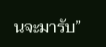นจะมารับ”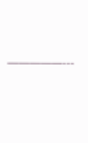—————---